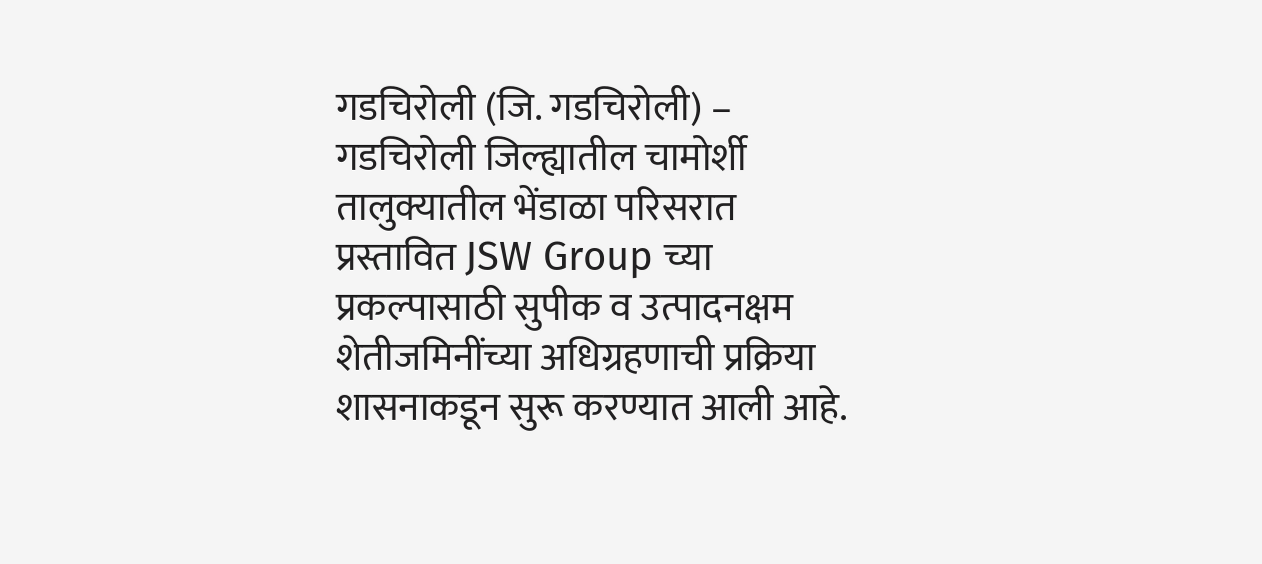गडचिरोली (जि. गडचिरोली) – गडचिरोली जिल्ह्यातील चामोर्शी तालुक्यातील भेंडाळा परिसरात प्रस्तावित JSW Group च्या प्रकल्पासाठी सुपीक व उत्पादनक्षम शेतीजमिनींच्या अधिग्रहणाची प्रक्रिया शासनाकडून सुरू करण्यात आली आहे.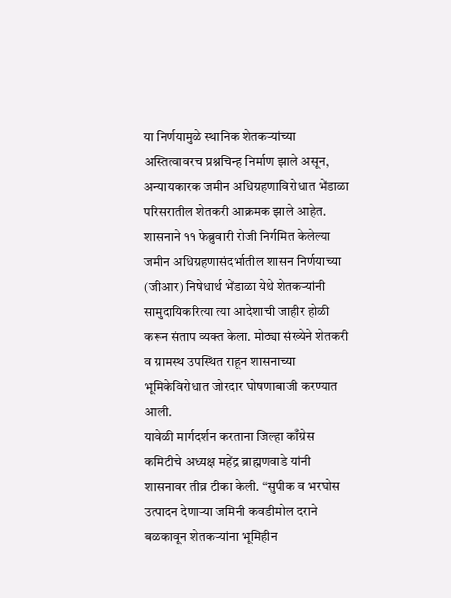या निर्णयामुळे स्थानिक शेतकऱ्यांच्या अस्तित्वावरच प्रश्नचिन्ह निर्माण झाले असून, अन्यायकारक जमीन अधिग्रहणाविरोधात भेंडाळा परिसरातील शेतकरी आक्रमक झाले आहेत.
शासनाने ११ फेब्रुवारी रोजी निर्गमित केलेल्या जमीन अधिग्रहणासंदर्भातील शासन निर्णयाच्या (जीआर) निषेधार्थ भेंडाळा येथे शेतकऱ्यांनी सामुदायिकरित्या त्या आदेशाची जाहीर होळी करून संताप व्यक्त केला. मोठ्या संख्येने शेतकरी व ग्रामस्थ उपस्थित राहून शासनाच्या भूमिकेविरोधात जोरदार घोषणाबाजी करण्यात आली.
यावेळी मार्गदर्शन करताना जिल्हा काँग्रेस कमिटीचे अध्यक्ष महेंद्र ब्राह्मणवाडे यांनी शासनावर तीव्र टीका केली. “सुपीक व भरघोस उत्पादन देणाऱ्या जमिनी कवडीमोल दराने बळकावून शेतकऱ्यांना भूमिहीन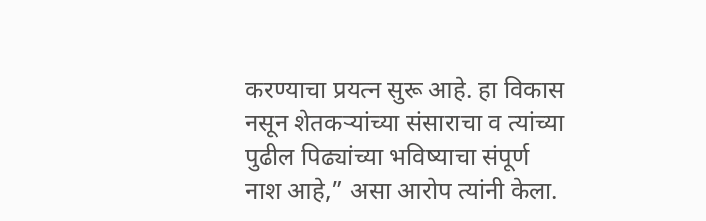करण्याचा प्रयत्न सुरू आहे. हा विकास नसून शेतकऱ्यांच्या संसाराचा व त्यांच्या पुढील पिढ्यांच्या भविष्याचा संपूर्ण नाश आहे,” असा आरोप त्यांनी केला.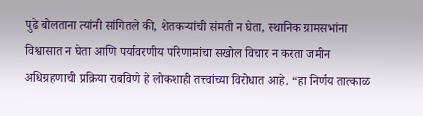पुढे बोलताना त्यांनी सांगितले की, शेतकऱ्यांची संमती न घेता, स्थानिक ग्रामसभांना विश्वासात न घेता आणि पर्यावरणीय परिणामांचा सखोल विचार न करता जमीन अधिग्रहणाची प्रक्रिया राबविणे हे लोकशाही तत्त्वांच्या विरोधात आहे. “हा निर्णय तात्काळ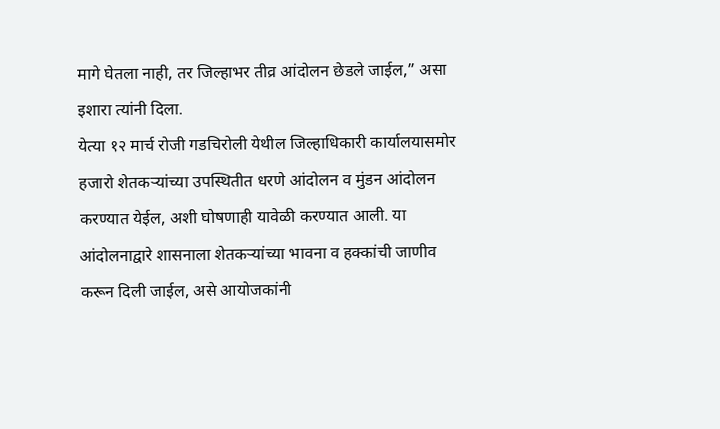मागे घेतला नाही, तर जिल्हाभर तीव्र आंदोलन छेडले जाईल,” असा इशारा त्यांनी दिला.
येत्या १२ मार्च रोजी गडचिरोली येथील जिल्हाधिकारी कार्यालयासमोर हजारो शेतकऱ्यांच्या उपस्थितीत धरणे आंदोलन व मुंडन आंदोलन करण्यात येईल, अशी घोषणाही यावेळी करण्यात आली. या आंदोलनाद्वारे शासनाला शेतकऱ्यांच्या भावना व हक्कांची जाणीव करून दिली जाईल, असे आयोजकांनी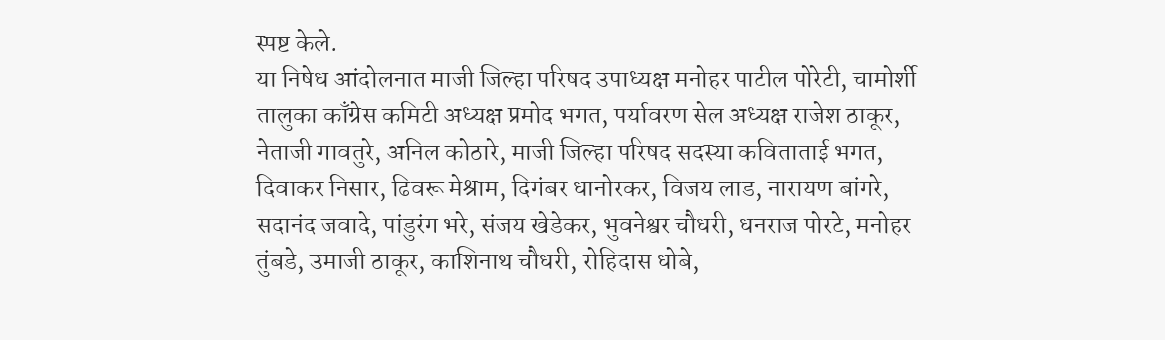स्पष्ट केले.
या निषेध आंदोलनात माजी जिल्हा परिषद उपाध्यक्ष मनोहर पाटील पोरेटी, चामोर्शी तालुका काँग्रेस कमिटी अध्यक्ष प्रमोद भगत, पर्यावरण सेल अध्यक्ष राजेश ठाकूर, नेताजी गावतुरे, अनिल कोठारे, माजी जिल्हा परिषद सदस्या कविताताई भगत, दिवाकर निसार, ढिवरू मेश्राम, दिगंबर धानोरकर, विजय लाड, नारायण बांगरे, सदानंद जवादे, पांडुरंग भरे, संजय खेडेकर, भुवनेश्वर चौधरी, धनराज पोरटे, मनोहर तुंबडे, उमाजी ठाकूर, काशिनाथ चौधरी, रोहिदास धोबे,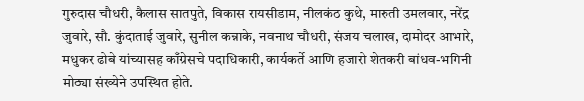गुरुदास चौधरी, कैलास सातपुते, विकास रायसीडाम, नीलकंठ कुथे, मारुती उमलवार, नरेंद्र जुवारे, सौ. कुंदाताई जुवारे, सुनील कन्नाके, नवनाथ चौधरी, संजय चलाख, दामोदर आभारे, मधुकर ढोबे यांच्यासह काँग्रेसचे पदाधिकारी, कार्यकर्ते आणि हजारो शेतकरी बांधव-भगिनी मोठ्या संख्येने उपस्थित होते.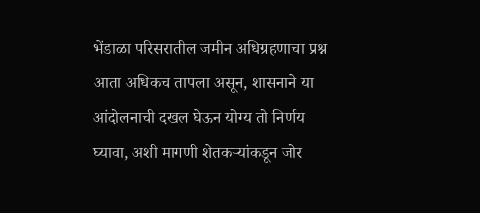भेंडाळा परिसरातील जमीन अधिग्रहणाचा प्रश्न आता अधिकच तापला असून, शासनाने या आंदोलनाची दखल घेऊन योग्य तो निर्णय घ्यावा, अशी मागणी शेतकऱ्यांकडून जोर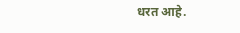धरत आहे.